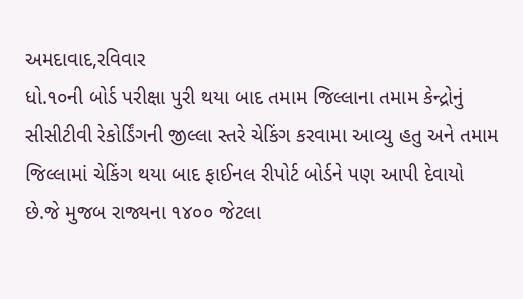અમદાવાદ,રવિવાર
ધો.૧૦ની બોર્ડ પરીક્ષા પુરી થયા બાદ તમામ જિલ્લાના તમામ કેન્દ્રોનું સીસીટીવી રેકોર્ડિંગની જીલ્લા સ્તરે ચેકિંગ કરવામા આવ્યુ હતુ અને તમામ જિલ્લામાં ચેકિંગ થયા બાદ ફાઈનલ રીપોર્ટ બોર્ડને પણ આપી દેવાયો છે.જે મુજબ રાજ્યના ૧૪૦૦ જેટલા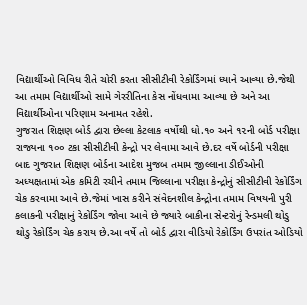વિદ્યાર્થીઓ વિવિધ રીતે ચોરી કરતા સીસીટીવી રેકોર્ડિંગમાં ધ્યાને આવ્યા છે.જેથી આ તમામ વિદ્યાર્થીઓ સામે ગેરરીતિના કેસ નોંધવામા આવ્યા છે અને આ વિદ્યાર્થીઓના પરિણામ અનામત રહેશે.
ગુજરાત શિક્ષણ બોર્ડ દ્વારા છેલ્લા કેટલાક વર્ષોથી ધો.૧૦ અને ૧૨ની બોર્ડ પરીક્ષા રાજ્યના ૧૦૦ ટકા સીસીટીવી કેન્દ્રો પર લેવામા આવે છે.દર વર્ષે બોર્ડની પરીક્ષા બાદ ગુજરાત શિક્ષણ બોર્ડના આદેશ મુજબ તમામ જીલ્લાના ડીઈઓની અધ્યક્ષતામાં એક કમિટી રચીને તમામ જિલ્લાના પરીક્ષા કેન્દ્રોનું સીસીટીવી રેકોર્ડિંગ ચેક કરવામા આવે છે.જેમાં ખાસ કરીને સંવેદનશીલ કેન્દ્રોના તમામ વિષયની પુરી કલાકની પરીક્ષાનું રેકોર્ડિંગ જોવા આવે છે જ્યારે બાકીના સેન્ટરોનું રેન્ડમલી થોડુ થોડુ રેકોર્ડિંગ ચેક કરાય છે.આ વર્ષે તો બોર્ડ દ્વારા વીડિયો રેકોર્ડિંગ ઉપરાંત ઓડિયો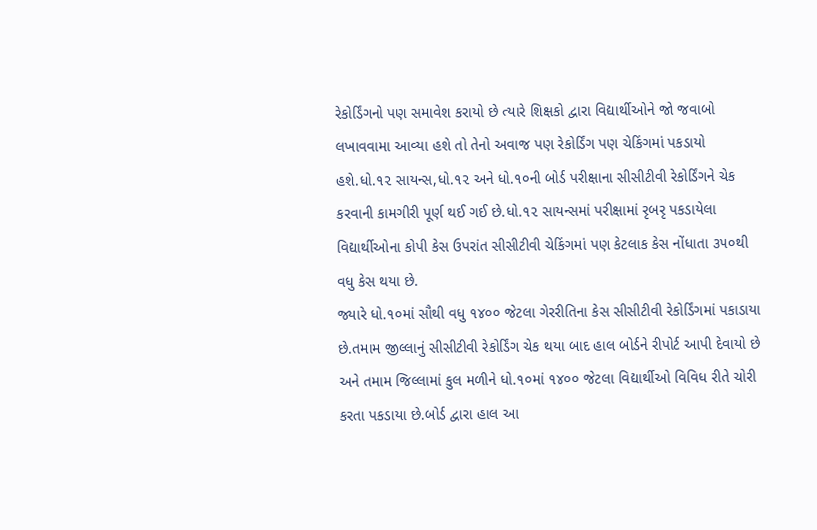રેકોર્ડિંગનો પણ સમાવેશ કરાયો છે ત્યારે શિક્ષકો દ્વારા વિદ્યાર્થીઓને જો જવાબો લખાવવામા આવ્યા હશે તો તેનો અવાજ પણ રેકોર્ડિંગ પણ ચેકિંગમાં પકડાયો હશે.ધો.૧૨ સાયન્સ,ધો.૧૨ અને ધો.૧૦ની બોર્ડ પરીક્ષાના સીસીટીવી રેકોર્ડિંગને ચેક કરવાની કામગીરી પૂર્ણ થઈ ગઈ છે.ધો.૧૨ સાયન્સમાં પરીક્ષામાં રૃબરૃ પકડાયેલા વિદ્યાર્થીઓના કોપી કેસ ઉપરાંત સીસીટીવી ચેકિંગમાં પણ કેટલાક કેસ નોંધાતા ૩૫૦થી વધુ કેસ થયા છે.
જ્યારે ધો.૧૦માં સૌથી વધુ ૧૪૦૦ જેટલા ગેરરીતિના કેસ સીસીટીવી રેકોર્ડિંગમાં પકાડાયા છે.તમામ જીલ્લાનું સીસીટીવી રેકોર્ડિંગ ચેક થયા બાદ હાલ બોર્ડને રીપોર્ટ આપી દેવાયો છે અને તમામ જિલ્લામાં કુલ મળીને ધો.૧૦માં ૧૪૦૦ જેટલા વિદ્યાર્થીઓ વિવિધ રીતે ચોરી કરતા પકડાયા છે.બોર્ડ દ્વારા હાલ આ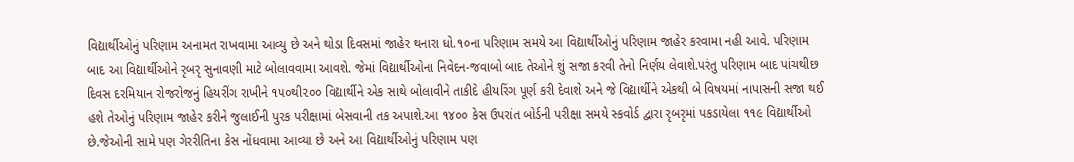વિદ્યાર્થીઓનું પરિણામ અનામત રાખવામા આવ્યુ છે અને થોડા દિવસમાં જાહેર થનારા ધો.૧૦ના પરિણામ સમયે આ વિદ્યાર્થીઓનું પરિણામ જાહેર કરવામા નહી આવે. પરિણામ બાદ આ વિદ્યાર્થીઓને રૃબરૃ સુનાવણી માટે બોલાવવામા આવશે. જેમાં વિદ્યાર્થીઓના નિવેદન-જવાબો બાદ તેઓને શું સજા કરવી તેનો નિર્ણય લેવાશે.પરંતુ પરિણામ બાદ પાંચથીછ દિવસ દરમિયાન રોજરોજનું હિયરીંગ રાખીને ૧૫૦થી૨૦૦ વિદ્યાર્થીને એક સાથે બોલાવીને તાકીદે હીયરિંગ પૂર્ણ કરી દેવાશે અને જે વિદ્યાર્થીને એકથી બે વિષયમાં નાપાસની સજા થઈ હશે તેઓનું પરિણામ જાહેર કરીને જુલાઈની પુરક પરીક્ષામાં બેસવાની તક અપાશે.આ ૧૪૦૦ કેસ ઉપરાંત બોર્ડની પરીક્ષા સમયે સ્કવોર્ડ દ્વારા રૃબરૃમાં પકડાયેલા ૧૧૯ વિદ્યાર્થીઓ છે.જેઓની સામે પણ ગેરરીતિના કેસ નોંધવામા આવ્યા છે અને આ વિદ્યાર્થીઓનું પરિણામ પણ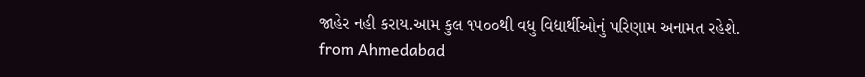જાહેર નહી કરાય.આમ કુલ ૧૫૦૦થી વધુ વિદ્યાર્થીઓનું પરિણામ અનામત રહેશે.
from Ahmedabad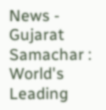News - Gujarat Samachar : World's Leading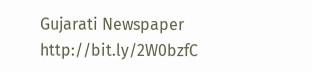Gujarati Newspaper http://bit.ly/2W0bzfC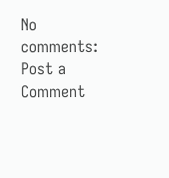No comments:
Post a Comment